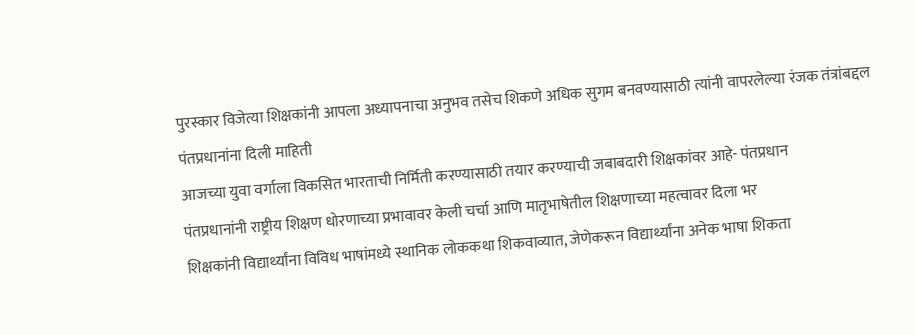पुरस्कार विजेत्या शिक्षकांनी आपला अध्यापनाचा अनुभव तसेच शिकणे अधिक सुगम बनवण्यासाठी त्यांनी वापरलेल्या रंजक तंत्रांबद्दल पंतप्रधानांना दिली माहिती
आजच्या युवा वर्गाला विकसित भारताची निर्मिती करण्यासाठी तयार करण्याची जबाबदारी शिक्षकांवर आहे- पंतप्रधान
पंतप्रधानांनी राष्ट्रीय शिक्षण धोरणाच्या प्रभावावर केली चर्चा आणि मातृभाषेतील शिक्षणाच्या महत्वावर दिला भर
शिक्षकांनी विद्यार्थ्यांना विविध भाषांमध्ये स्थानिक लोककथा शिकवाव्यात, जेणेकरून विद्यार्थ्यांना अनेक भाषा शिकता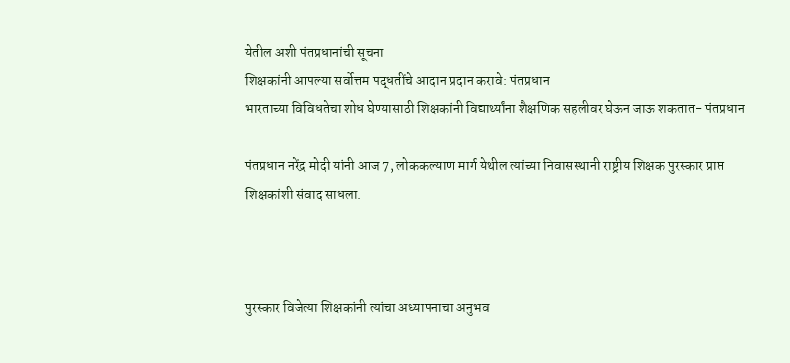येतील अशी पंतप्रधानांची सूचना
शिक्षकांनी आपल्या सर्वोत्तम पद्धतींचे आदान प्रदान करावे: पंतप्रधान
भारताच्या विविधतेचा शोध घेण्यासाठी शिक्षकांनी विद्यार्थ्यांना शैक्षणिक सहलीवर घेऊन जाऊ शकतात- पंतप्रधान

पंतप्रधान नरेंद्र मोदी यांनी आज 7, लोककल्याण मार्ग येथील त्यांच्या निवासस्थानी राष्ट्रीय शिक्षक पुरस्कार प्राप्त शिक्षकांशी संवाद साधला.



पुरस्कार विजेत्या शिक्षकांनी त्यांचा अध्यापनाचा अनुभव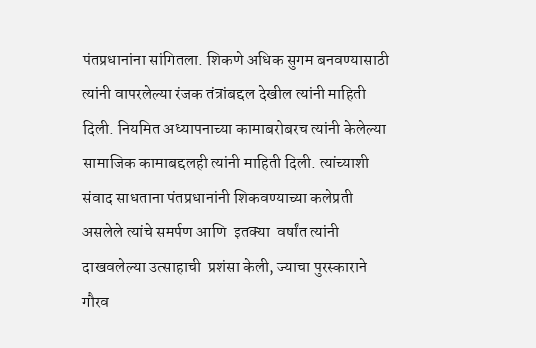पंतप्रधानांना सांगितला. शिकणे अधिक सुगम बनवण्यासाठी त्यांनी वापरलेल्या रंजक तंत्रांबद्दल देखील त्यांनी माहिती दिली. नियमित अध्यापनाच्या कामाबरोबरच त्यांनी केलेल्या सामाजिक कामाबद्दलही त्यांनी माहिती दिली. त्यांच्याशी संवाद साधताना पंतप्रधानांनी शिकवण्याच्या कलेप्रती असलेले त्यांचे समर्पण आणि  इतक्या  वर्षांत त्यांनी दाखवलेल्या उत्साहाची  प्रशंसा केली, ज्याचा पुरस्काराने गौरव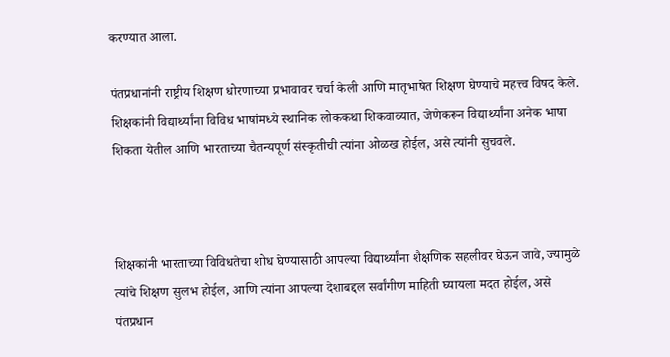करण्यात आला.

पंतप्रधानांनी राष्ट्रीय शिक्षण धोरणाच्या प्रभावावर चर्चा केली आणि मातृभाषेत शिक्षण घेण्याचे महत्त्व विषद केले. शिक्षकांनी विद्यार्थ्यांना विविध भाषांमध्ये स्थानिक लोककथा शिकवाव्यात, जेणेकरून विद्यार्थ्यांना अनेक भाषा शिकता येतील आणि भारताच्या चैतन्यपूर्ण संस्कृतीची त्यांना ओळख होईल, असे त्यांनी सुचवले.



शिक्षकांनी भारताच्या विविधतेचा शोध घेण्यासाठी आपल्या विद्यार्थ्यांना शैक्षणिक सहलीवर घेऊन जावे, ज्यामुळे त्यांचे शिक्षण सुलभ होईल, आणि त्यांना आपल्या देशाबद्दल सर्वांगीण माहिती घ्यायला मदत होईल, असे पंतप्रधान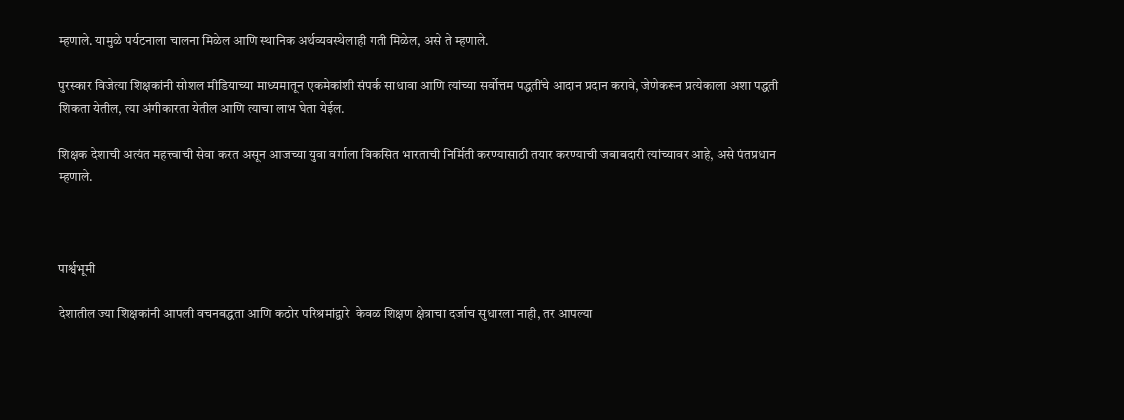म्हणाले. यामुळे पर्यटनाला चालना मिळेल आणि स्थानिक अर्थव्यवस्थेलाही गती मिळेल, असे ते म्हणाले.

पुरस्कार विजेत्या शिक्षकांनी सोशल मीडियाच्या माध्यमातून एकमेकांशी संपर्क साधावा आणि त्यांच्या सर्वोत्तम पद्धतींचे आदान प्रदान करावे, जेणेकरून प्रत्येकाला अशा पद्धती शिकता येतील, त्या अंगीकारता येतील आणि त्याचा लाभ घेता येईल.

शिक्षक देशाची अत्यंत महत्त्वाची सेवा करत असून आजच्या युवा वर्गाला विकसित भारताची निर्मिती करण्यासाठी तयार करण्याची जबाबदारी त्यांच्यावर आहे, असे पंतप्रधान म्हणाले.



पार्श्वभूमी

देशातील ज्या शिक्षकांनी आपली वचनबद्धता आणि कठोर परिश्रमांद्वारे  केवळ शिक्षण क्षेत्राचा दर्जाच सुधारला नाही, तर आपल्या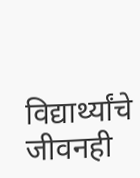विद्यार्थ्यांचे जीवनही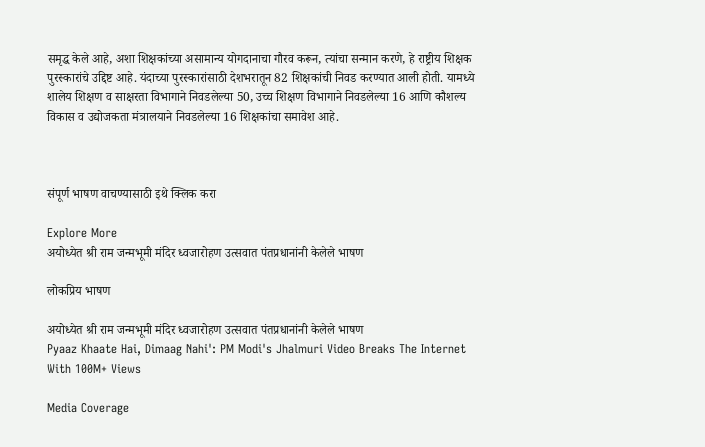समृद्ध केले आहे, अशा शिक्षकांच्या असामान्य योगदानाचा गौरव करून, त्यांचा सन्मान करणे, हे राष्ट्रीय शिक्षक पुरस्कारांचे उद्दिष्ट आहे. यंदाच्या पुरस्कारांसाठी देशभरातून 82 शिक्षकांची निवड करण्यात आली होती. यामध्ये शालेय शिक्षण व साक्षरता विभागाने निवडलेल्या 50, उच्च शिक्षण विभागाने निवडलेल्या 16 आणि कौशल्य विकास व उद्योजकता मंत्रालयाने निवडलेल्या 16 शिक्षकांचा समावेश आहे.



संपूर्ण भाषण वाचण्यासाठी इथे क्लिक करा

Explore More
अयोध्येत श्री राम जन्मभूमी मंदिर ध्वजारोहण उत्सवात पंतप्रधानांनी केलेले भाषण

लोकप्रिय भाषण

अयोध्येत श्री राम जन्मभूमी मंदिर ध्वजारोहण उत्सवात पंतप्रधानांनी केलेले भाषण
Pyaaz Khaate Hai, Dimaag Nahi': PM Modi's Jhalmuri Video Breaks The Internet With 100M+ Views

Media Coverage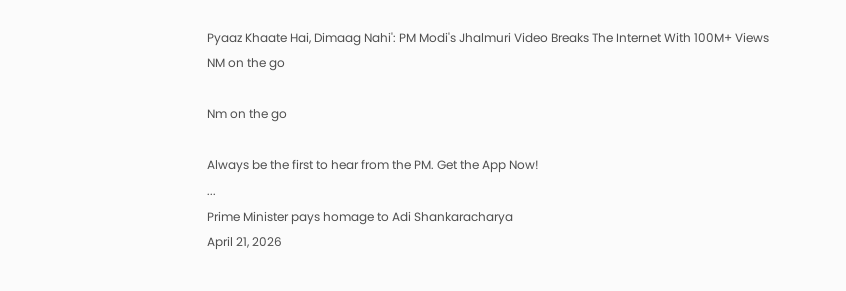Pyaaz Khaate Hai, Dimaag Nahi': PM Modi's Jhalmuri Video Breaks The Internet With 100M+ Views
NM on the go

Nm on the go

Always be the first to hear from the PM. Get the App Now!
...
Prime Minister pays homage to Adi Shankaracharya
April 21, 2026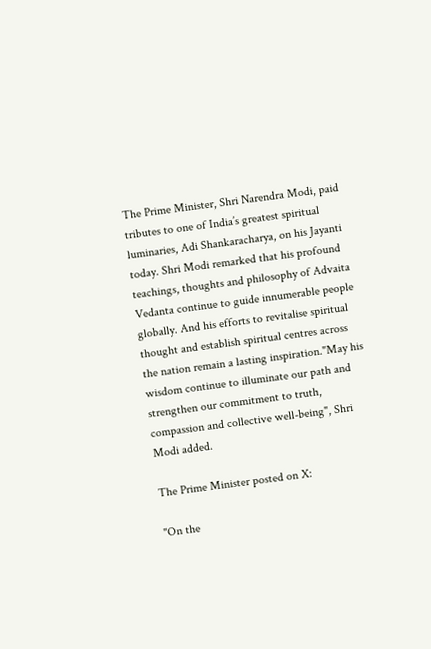The Prime Minister, Shri Narendra Modi, paid tributes to one of India’s greatest spiritual luminaries, Adi Shankaracharya, on his Jayanti today. Shri Modi remarked that his profound teachings, thoughts and philosophy of Advaita Vedanta continue to guide innumerable people globally. And his efforts to revitalise spiritual thought and establish spiritual centres across the nation remain a lasting inspiration."May his wisdom continue to illuminate our path and strengthen our commitment to truth, compassion and collective well-being", Shri Modi added.

The Prime Minister posted on X:

"On the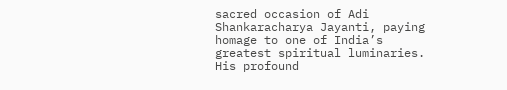sacred occasion of Adi Shankaracharya Jayanti, paying homage to one of India’s greatest spiritual luminaries. His profound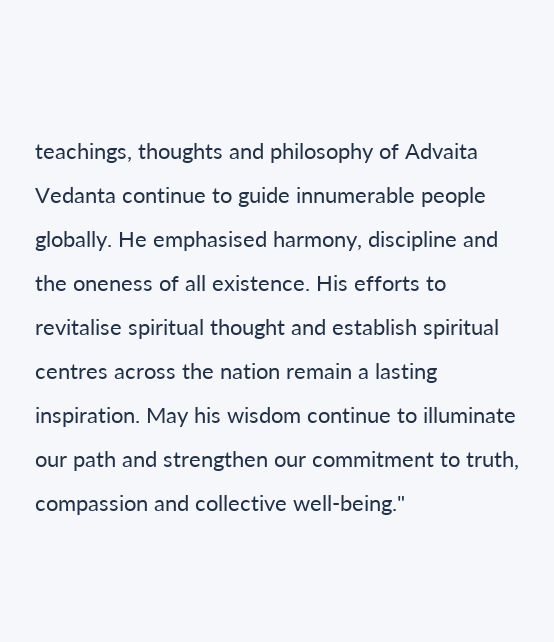teachings, thoughts and philosophy of Advaita Vedanta continue to guide innumerable people globally. He emphasised harmony, discipline and the oneness of all existence. His efforts to revitalise spiritual thought and establish spiritual centres across the nation remain a lasting inspiration. May his wisdom continue to illuminate our path and strengthen our commitment to truth, compassion and collective well-being."